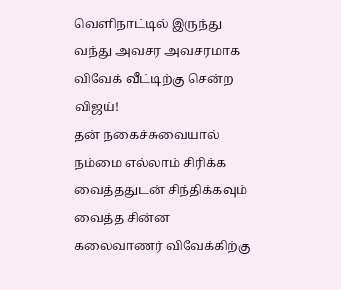வெளிநாட்டில் இருந்து வந்து அவசர அவசரமாக விவேக் வீட்டிற்கு சென்ற விஜய்!
தன் நகைச்சுவையால் நம்மை எல்லாம் சிரிக்க வைத்ததுடன் சிந்திக்கவும் வைத்த சின்ன கலைவாணர் விவேக்கிற்கு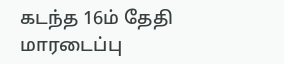கடந்த 16ம் தேதி மாரடைப்பு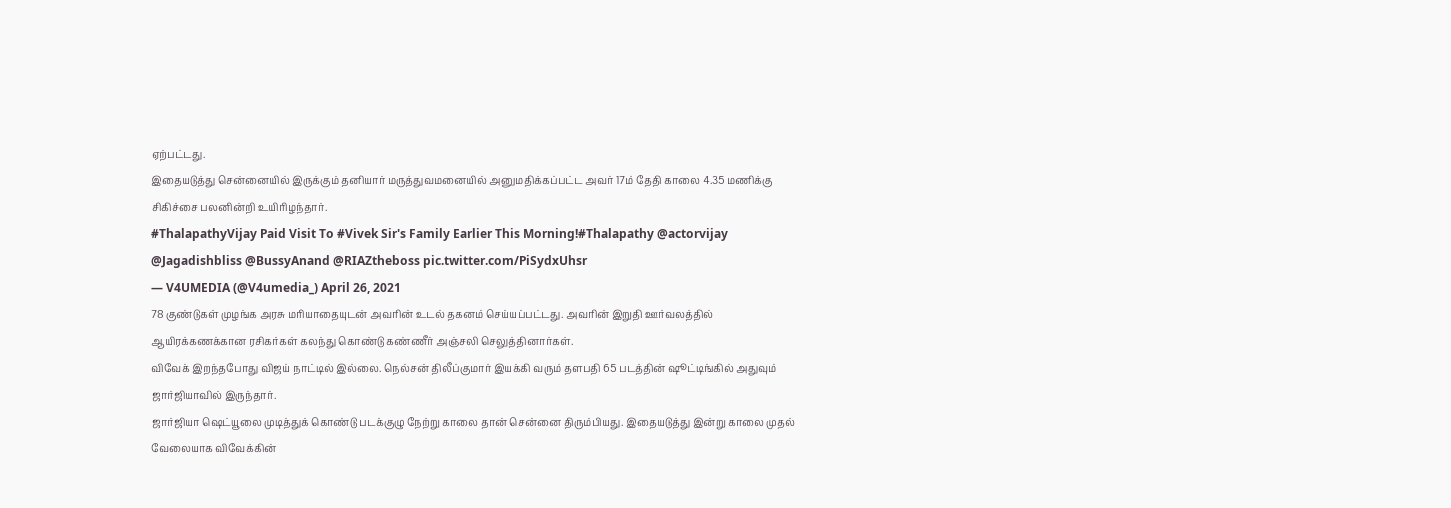ஏற்பட்டது.
இதையடுத்து சென்னையில் இருக்கும் தனியார் மருத்துவமனையில் அனுமதிக்கப்பட்ட அவர் 17ம் தேதி காலை 4.35 மணிக்கு சிகிச்சை பலனின்றி உயிரிழந்தார்.
#ThalapathyVijay Paid Visit To #Vivek Sir's Family Earlier This Morning!#Thalapathy @actorvijay @Jagadishbliss @BussyAnand @RIAZtheboss pic.twitter.com/PiSydxUhsr
— V4UMEDIA (@V4umedia_) April 26, 2021
78 குண்டுகள் முழங்க அரசு மரியாதையுடன் அவரின் உடல் தகனம் செய்யப்பட்டது. அவரின் இறுதி ஊர்வலத்தில் ஆயிரக்கணக்கான ரசிகர்கள் கலந்து கொண்டு கண்ணீர் அஞ்சலி செலுத்தினார்கள்.
விவேக் இறந்தபோது விஜய் நாட்டில் இல்லை. நெல்சன் திலீப்குமார் இயக்கி வரும் தளபதி 65 படத்தின் ஷூட்டிங்கில் அதுவும் ஜார்ஜியாவில் இருந்தார்.
ஜார்ஜியா ஷெட்யூலை முடித்துக் கொண்டு படக்குழு நேற்று காலை தான் சென்னை திரும்பியது. இதையடுத்து இன்று காலை முதல் வேலையாக விவேக்கின்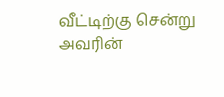வீட்டிற்கு சென்று அவரின்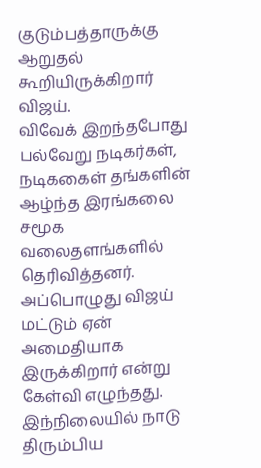குடும்பத்தாருக்கு ஆறுதல் கூறியிருக்கிறார் விஜய்.
விவேக் இறந்தபோது பல்வேறு நடிகர்கள், நடிககைள் தங்களின் ஆழ்ந்த இரங்கலை சமூக வலைதளங்களில் தெரிவித்தனர்.
அப்பொழுது விஜய் மட்டும் ஏன் அமைதியாக இருக்கிறார் என்று கேள்வி எழுந்தது. இந்நிலையில் நாடு திரும்பிய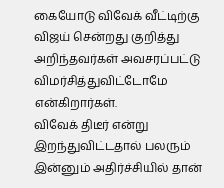கையோடு விவேக் வீட்டிற்கு விஜய் சென்றது குறித்து அறிந்தவர்கள் அவசரப்பட்டு விமர்சித்துவிட்டோமே என்கிறார்கள்.
விவேக் திடீர் என்று இறந்துவிட்டதால் பலரும் இன்னும் அதிர்ச்சியில் தான்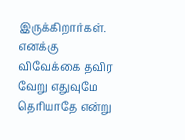இருக்கிறார்கள். எனக்கு விவேக்கை தவிர வேறு எதுவுமே தெரியாதே என்று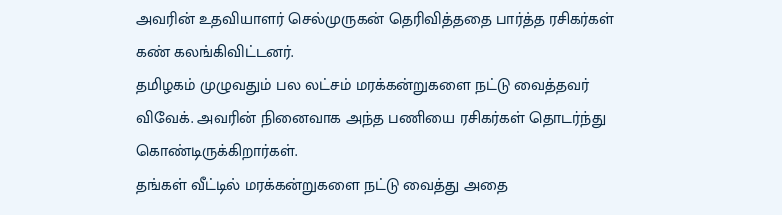அவரின் உதவியாளர் செல்முருகன் தெரிவித்ததை பார்த்த ரசிகர்கள் கண் கலங்கிவிட்டனர்.
தமிழகம் முழுவதும் பல லட்சம் மரக்கன்றுகளை நட்டு வைத்தவர் விவேக். அவரின் நினைவாக அந்த பணியை ரசிகர்கள் தொடர்ந்து கொண்டிருக்கிறார்கள்.
தங்கள் வீட்டில் மரக்கன்றுகளை நட்டு வைத்து அதை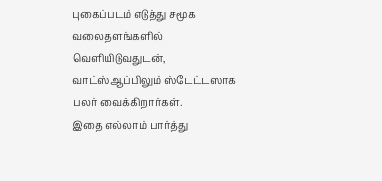புகைப்படம் எடுத்து சமூக வலைதளங்களில் வெளியிடுவதுடன், வாட்ஸ்ஆப்பிலும் ஸ்டேட்டஸாக பலர் வைக்கிறார்கள்.
இதை எல்லாம் பார்த்து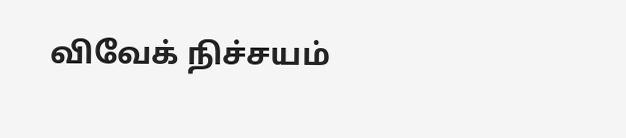விவேக் நிச்சயம்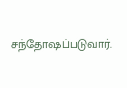சந்தோஷப்படுவார்.